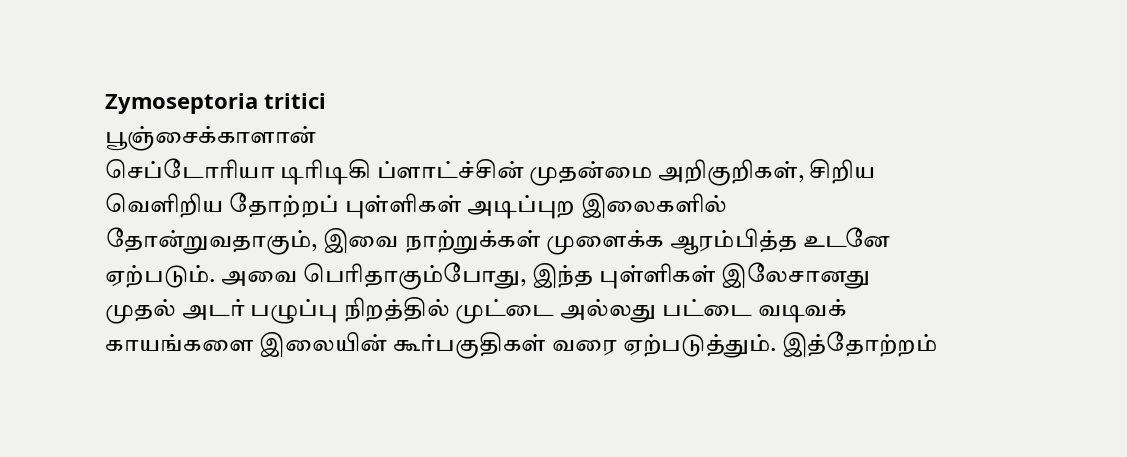Zymoseptoria tritici
பூஞ்சைக்காளான்
செப்டோரியா டிரிடிகி ப்ளாட்ச்சின் முதன்மை அறிகுறிகள், சிறிய வெளிறிய தோற்றப் புள்ளிகள் அடிப்புற இலைகளில் தோன்றுவதாகும், இவை நாற்றுக்கள் முளைக்க ஆரம்பித்த உடனே ஏற்படும். அவை பெரிதாகும்போது, இந்த புள்ளிகள் இலேசானது முதல் அடர் பழுப்பு நிறத்தில் முட்டை அல்லது பட்டை வடிவக் காயங்களை இலையின் கூர்பகுதிகள் வரை ஏற்படுத்தும். இத்தோற்றம்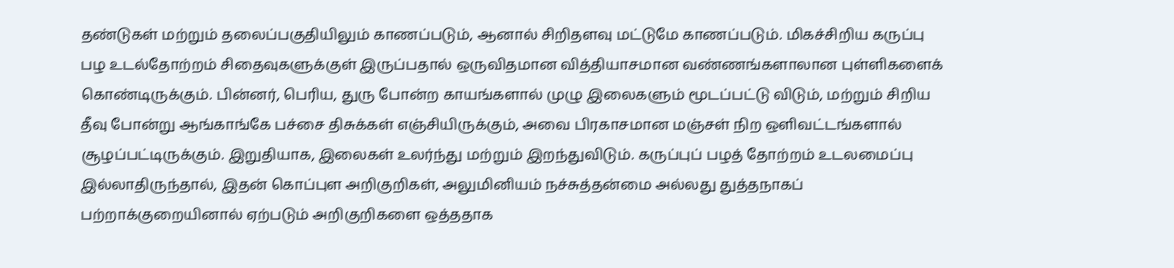தண்டுகள் மற்றும் தலைப்பகுதியிலும் காணப்படும், ஆனால் சிறிதளவு மட்டுமே காணப்படும். மிகச்சிறிய கருப்பு பழ உடல்தோற்றம் சிதைவுகளுக்குள் இருப்பதால் ஒருவிதமான வித்தியாசமான வண்ணங்களாலான புள்ளிகளைக் கொண்டிருக்கும். பின்னர், பெரிய, துரு போன்ற காயங்களால் முழு இலைகளும் மூடப்பட்டு விடும், மற்றும் சிறிய தீவு போன்று ஆங்காங்கே பச்சை திசுக்கள் எஞ்சியிருக்கும், அவை பிரகாசமான மஞ்சள் நிற ஒளிவட்டங்களால் சூழப்பட்டிருக்கும். இறுதியாக, இலைகள் உலர்ந்து மற்றும் இறந்துவிடும். கருப்புப் பழத் தோற்றம் உடலமைப்பு இல்லாதிருந்தால், இதன் கொப்புள அறிகுறிகள், அலுமினியம் நச்சுத்தன்மை அல்லது துத்தநாகப் பற்றாக்குறையினால் ஏற்படும் அறிகுறிகளை ஒத்ததாக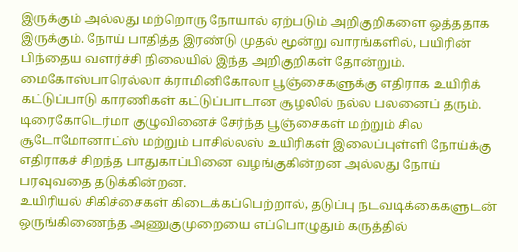இருக்கும் அல்லது மற்றொரு நோயால் ஏற்படும் அறிகுறிகளை ஒத்ததாக இருக்கும். நோய் பாதித்த இரண்டு முதல் மூன்று வாரங்களில், பயிரின் பிந்தைய வளர்ச்சி நிலையில் இந்த அறிகுறிகள் தோன்றும்.
மைகோஸ்பாரெல்லா க்ராமினிகோலா பூஞ்சைகளுக்கு எதிராக உயிரிக் கட்டுப்பாடு காரணிகள் கட்டுப்பாடான சூழலில் நல்ல பலனைப் தரும். டிரைகோடெர்மா குழுவினைச் சேர்ந்த பூஞ்சைகள் மற்றும் சில சூடோமோனாட்ஸ் மற்றும் பாசில்லஸ் உயிரிகள் இலைப்புள்ளி நோய்க்கு எதிராகச் சிறந்த பாதுகாப்பினை வழங்குகின்றன அல்லது நோய் பரவுவதை தடுக்கின்றன.
உயிரியல் சிகிச்சைகள் கிடைக்கப்பெற்றால், தடுப்பு நடவடிக்கைகளுடன் ஒருங்கிணைந்த அணுகுமுறையை எப்பொழுதும் கருத்தில்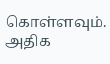கொள்ளவும். அதிக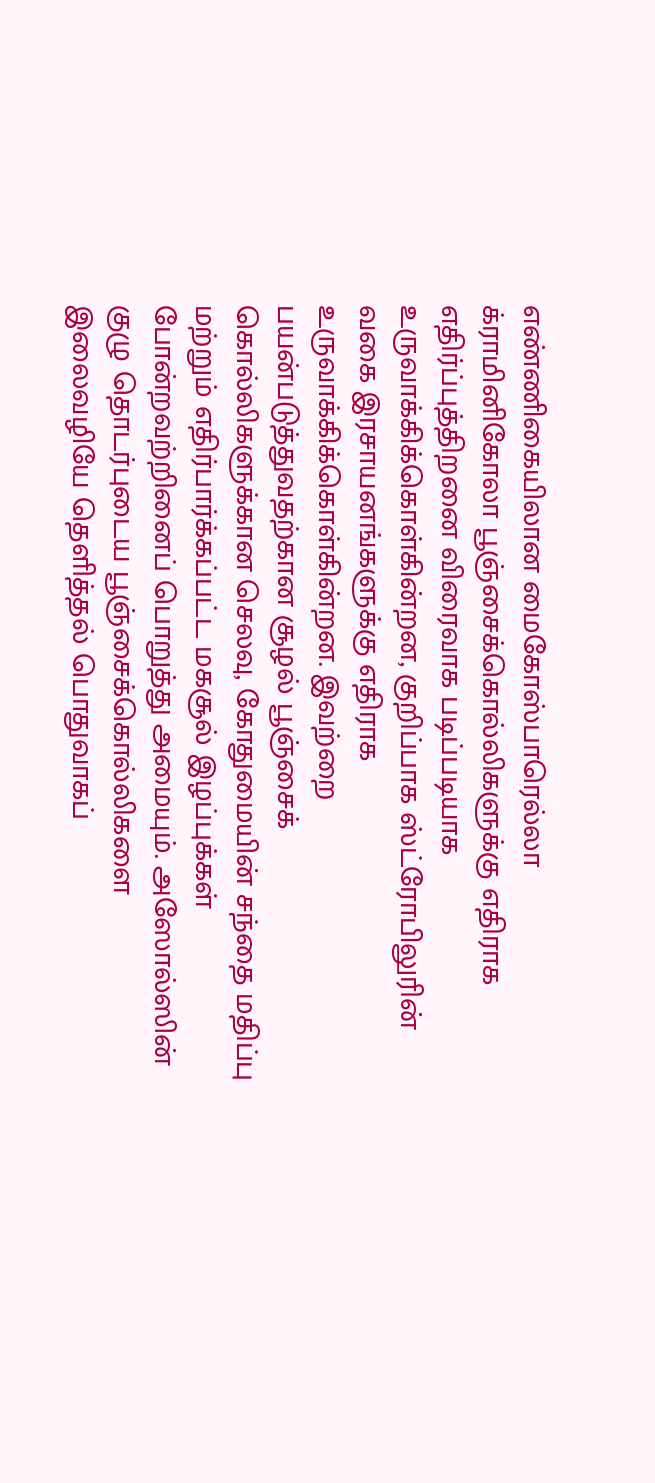எண்ணிகையிலான மைகோஸ்பாரெல்லா க்ராமினிகோலா பூஞ்சைக்கொல்லிகளுக்கு எதிராக எதிர்ப்புத்திறனை விரைவாக படிப்படியாக உருவாக்கிக்கொள்கின்றன, குறிப்பாக ஸ்ட்ரோபிலுரின் வகை இரசாயனங்களுக்கு எதிராக உருவாக்கிக்கொள்கின்றன. இவற்றை பயன்படுத்துவதற்கான சூழல் பூஞ்சைக் கொல்லிகளுக்கான செலவு, கோதுமையின் சந்தை மதிப்பு மற்றும் எதிர்பார்க்கப்பட்ட மகசூல் இழப்புக்கள் போன்றவற்றினைப் பொறுத்து அமையும். அஸோல்ஸின் குழு தொடர்புடைய பூஞ்சைக்கொல்லிகளை இலைவழியே தெளித்தல் பொதுவாகப்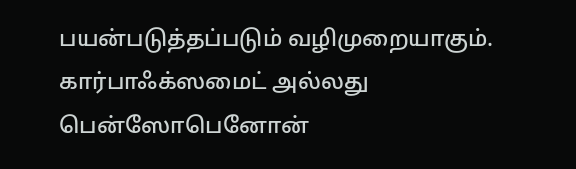பயன்படுத்தப்படும் வழிமுறையாகும். கார்பாஃக்ஸமைட் அல்லது பென்ஸோபெனோன்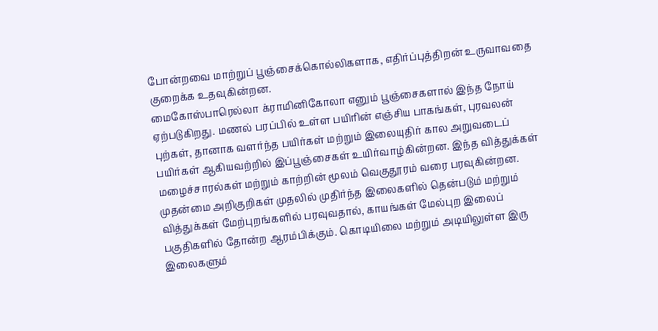போன்றவை மாற்றுப் பூஞ்சைக்கொல்லிகளாக, எதிர்ப்புத்திறன் உருவாவதை குறைக்க உதவுகின்றன.
மைகோஸ்பாரெல்லா க்ராமினிகோலா எனும் பூஞ்சைகளால் இந்த நோய் ஏற்படுகிறது. மணல் பரப்பில் உள்ள பயிரின் எஞ்சிய பாகங்கள், புரவலன் புற்கள், தானாக வளர்ந்த பயிர்கள் மற்றும் இலையுதிர் கால அறுவடைப் பயிர்கள் ஆகியவற்றில் இப்பூஞ்சைகள் உயிர்வாழ்கின்றன. இந்த வித்துக்கள் மழைச்சாரல்கள் மற்றும் காற்றின் மூலம் வெகுதூரம் வரை பரவுகின்றன. முதன்மை அறிகுறிகள் முதலில் முதிர்ந்த இலைகளில் தென்படும் மற்றும் வித்துக்கள் மேற்புறங்களில் பரவுவதால், காயங்கள் மேல்புற இலைப் பகுதிகளில் தோன்ற ஆரம்பிக்கும். கொடியிலை மற்றும் அடியிலுள்ள இரு இலைகளும்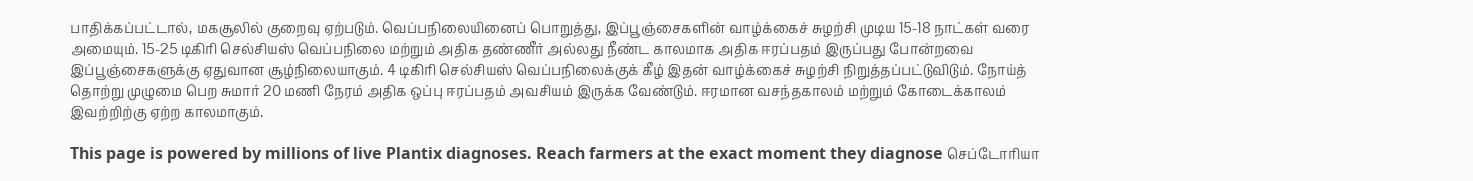பாதிக்கப்பட்டால், மகசூலில் குறைவு ஏற்படும். வெப்பநிலையினைப் பொறுத்து, இப்பூஞ்சைகளின் வாழ்க்கைச் சுழற்சி முடிய 15-18 நாட்கள் வரை அமையும். 15-25 டிகிரி செல்சியஸ் வெப்பநிலை மற்றும் அதிக தண்ணீர் அல்லது நீண்ட காலமாக அதிக ஈரப்பதம் இருப்பது போன்றவை இப்பூஞ்சைகளுக்கு ஏதுவான சூழ்நிலையாகும். 4 டிகிரி செல்சியஸ் வெப்பநிலைக்குக் கீழ் இதன் வாழ்க்கைச் சுழற்சி நிறுத்தப்பட்டுவிடும். நோய்த் தொற்று முழுமை பெற சுமார் 20 மணி நேரம் அதிக ஒப்பு ஈரப்பதம் அவசியம் இருக்க வேண்டும். ஈரமான வசந்தகாலம் மற்றும் கோடைக்காலம் இவற்றிற்கு ஏற்ற காலமாகும்.

This page is powered by millions of live Plantix diagnoses. Reach farmers at the exact moment they diagnose செப்டோரியா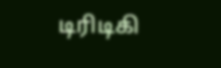டிரிடிகி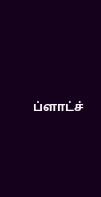ப்ளாட்ச்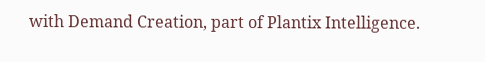with Demand Creation, part of Plantix Intelligence.